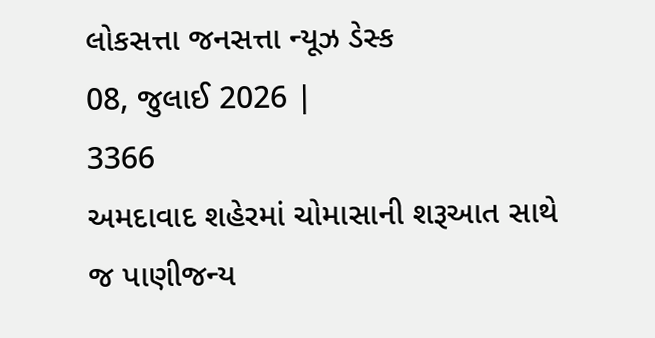લોકસત્તા જનસત્તા ન્યૂઝ ડેસ્ક
08, જુલાઈ 2026 |
3366
અમદાવાદ શહેરમાં ચોમાસાની શરૂઆત સાથે જ પાણીજન્ય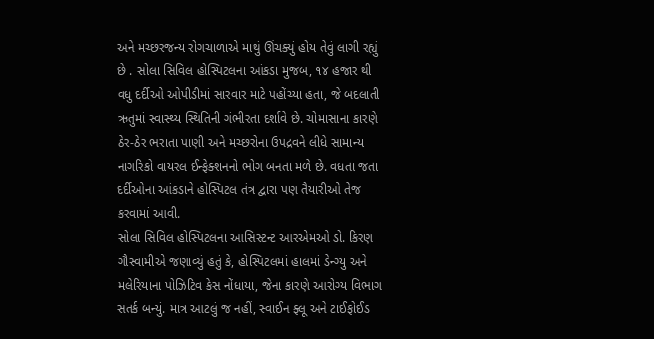અને મચ્છરજન્ય રોગચાળાએ માથું ઊંચક્યું હોય તેવું લાગી રહ્યું છે . સોલા સિવિલ હોસ્પિટલના આંકડા મુજબ, ૧૪ હજાર થી વધુ દર્દીઓ ઓપીડીમાં સારવાર માટે પહોંચ્યા હતા, જે બદલાતી ઋતુમાં સ્વાસ્થ્ય સ્થિતિની ગંભીરતા દર્શાવે છે. ચોમાસાના કારણે ઠેર-ઠેર ભરાતા પાણી અને મચ્છરોના ઉપદ્રવને લીધે સામાન્ય નાગરિકો વાયરલ ઈન્ફેક્શનનો ભોગ બનતા મળે છે. વધતા જતા દર્દીઓના આંકડાને હોસ્પિટલ તંત્ર દ્વારા પણ તૈયારીઓ તેજ કરવામાં આવી.
સોલા સિવિલ હોસ્પિટલના આસિસ્ટન્ટ આરએમઓ ડો. કિરણ ગૌસ્વામીએ જણાવ્યું હતું કે, હોસ્પિટલમાં હાલમાં ડેન્ગ્યુ અને મલેરિયાના પોઝિટિવ કેસ નોંધાયા, જેના કારણે આરોગ્ય વિભાગ સતર્ક બન્યું. માત્ર આટલું જ નહીં, સ્વાઈન ફ્લૂ અને ટાઈફોઈડ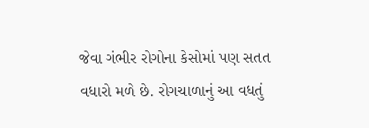જેવા ગંભીર રોગોના કેસોમાં પણ સતત વધારો મળે છે. રોગચાળાનું આ વધતું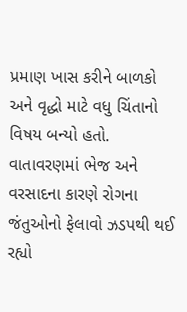પ્રમાણ ખાસ કરીને બાળકો અને વૃદ્ધો માટે વધુ ચિંતાનો વિષય બન્યો હતો. વાતાવરણમાં ભેજ અને વરસાદના કારણે રોગના જંતુઓનો ફેલાવો ઝડપથી થઈ રહ્યો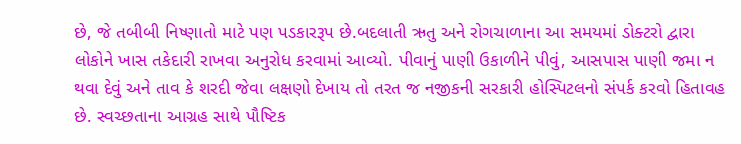છે, જે તબીબી નિષ્ણાતો માટે પણ પડકારરૂપ છે.બદલાતી ઋતુ અને રોગચાળાના આ સમયમાં ડોક્ટરો દ્વારા લોકોને ખાસ તકેદારી રાખવા અનુરોધ કરવામાં આવ્યો. પીવાનું પાણી ઉકાળીને પીવું, આસપાસ પાણી જમા ન થવા દેવું અને તાવ કે શરદી જેવા લક્ષણો દેખાય તો તરત જ નજીકની સરકારી હોસ્પિટલનો સંપર્ક કરવો હિતાવહ છે. સ્વચ્છતાના આગ્રહ સાથે પૌષ્ટિક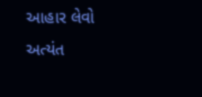આહાર લેવો અત્યંત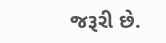જરૂરી છે.